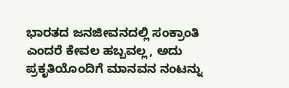ಭಾರತದ ಜನಜೀವನದಲ್ಲಿ ಸಂಕ್ರಾಂತಿ ಎಂದರೆ ಕೇವಲ ಹಬ್ಬವಲ್ಲ, ಅದು ಪ್ರಕೃತಿಯೊಂದಿಗೆ ಮಾನವನ ನಂಟನ್ನು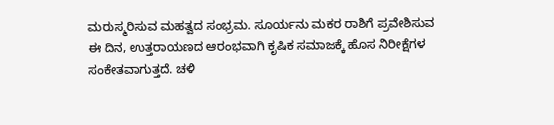ಮರುಸ್ಮರಿಸುವ ಮಹತ್ವದ ಸಂಭ್ರಮ. ಸೂರ್ಯನು ಮಕರ ರಾಶಿಗೆ ಪ್ರವೇಶಿಸುವ ಈ ದಿನ, ಉತ್ತರಾಯಣದ ಆರಂಭವಾಗಿ ಕೃಷಿಕ ಸಮಾಜಕ್ಕೆ ಹೊಸ ನಿರೀಕ್ಷೆಗಳ ಸಂಕೇತವಾಗುತ್ತದೆ. ಚಳಿ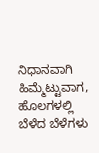ನಿಧಾನವಾಗಿ ಹಿಮ್ಮೆಟ್ಟುವಾಗ, ಹೊಲಗಳಲ್ಲಿ ಬೆಳೆದ ಬೆಳೆಗಳು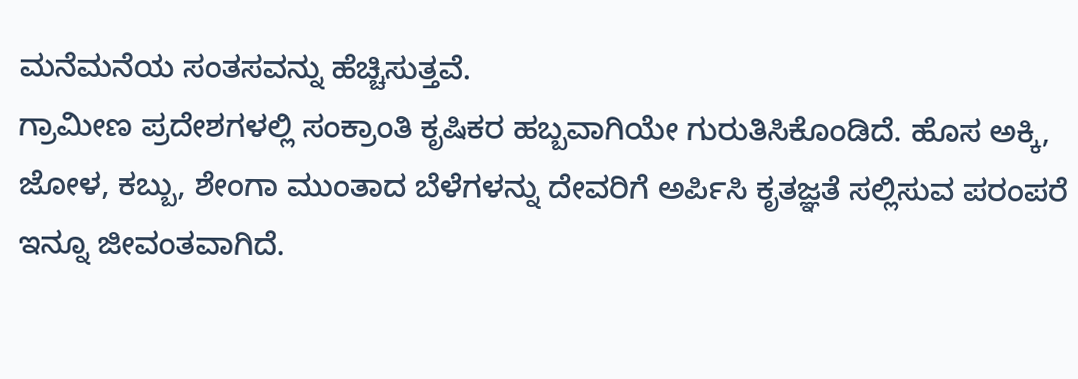ಮನೆಮನೆಯ ಸಂತಸವನ್ನು ಹೆಚ್ಚಿಸುತ್ತವೆ.
ಗ್ರಾಮೀಣ ಪ್ರದೇಶಗಳಲ್ಲಿ ಸಂಕ್ರಾಂತಿ ಕೃಷಿಕರ ಹಬ್ಬವಾಗಿಯೇ ಗುರುತಿಸಿಕೊಂಡಿದೆ. ಹೊಸ ಅಕ್ಕಿ, ಜೋಳ, ಕಬ್ಬು, ಶೇಂಗಾ ಮುಂತಾದ ಬೆಳೆಗಳನ್ನು ದೇವರಿಗೆ ಅರ್ಪಿಸಿ ಕೃತಜ್ಞತೆ ಸಲ್ಲಿಸುವ ಪರಂಪರೆ ಇನ್ನೂ ಜೀವಂತವಾಗಿದೆ.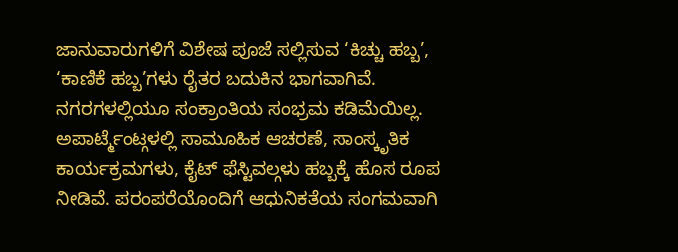ಜಾನುವಾರುಗಳಿಗೆ ವಿಶೇಷ ಪೂಜೆ ಸಲ್ಲಿಸುವ ‘ಕಿಚ್ಚು ಹಬ್ಬ’, ‘ಕಾಣಿಕೆ ಹಬ್ಬ’ಗಳು ರೈತರ ಬದುಕಿನ ಭಾಗವಾಗಿವೆ.
ನಗರಗಳಲ್ಲಿಯೂ ಸಂಕ್ರಾಂತಿಯ ಸಂಭ್ರಮ ಕಡಿಮೆಯಿಲ್ಲ. ಅಪಾರ್ಟ್ಮೆಂಟ್ಗಳಲ್ಲಿ ಸಾಮೂಹಿಕ ಆಚರಣೆ, ಸಾಂಸ್ಕೃತಿಕ ಕಾರ್ಯಕ್ರಮಗಳು, ಕೈಟ್ ಫೆಸ್ಟಿವಲ್ಗಳು ಹಬ್ಬಕ್ಕೆ ಹೊಸ ರೂಪ ನೀಡಿವೆ. ಪರಂಪರೆಯೊಂದಿಗೆ ಆಧುನಿಕತೆಯ ಸಂಗಮವಾಗಿ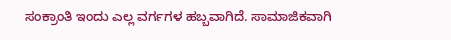ಸಂಕ್ರಾಂತಿ ಇಂದು ಎಲ್ಲ ವರ್ಗಗಳ ಹಬ್ಬವಾಗಿದೆ. ಸಾಮಾಜಿಕವಾಗಿ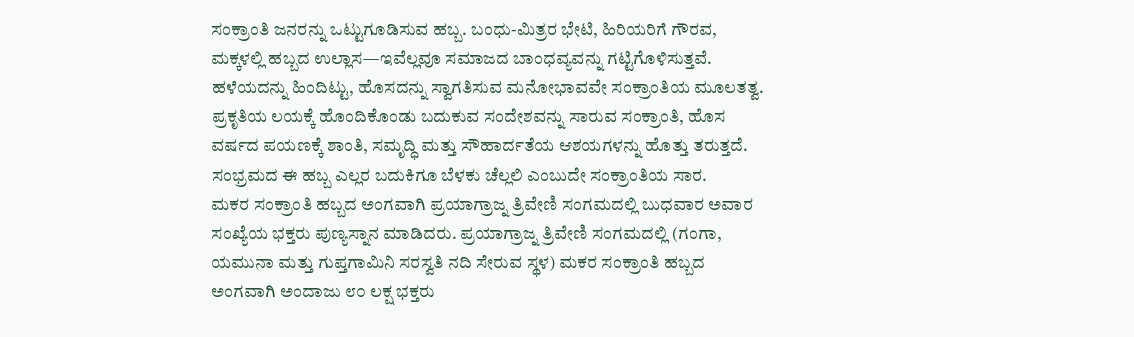ಸಂಕ್ರಾಂತಿ ಜನರನ್ನು ಒಟ್ಟುಗೂಡಿಸುವ ಹಬ್ಬ. ಬಂಧು-ಮಿತ್ರರ ಭೇಟಿ, ಹಿರಿಯರಿಗೆ ಗೌರವ, ಮಕ್ಕಳಲ್ಲಿ ಹಬ್ಬದ ಉಲ್ಲಾಸ—ಇವೆಲ್ಲವೂ ಸಮಾಜದ ಬಾಂಧವ್ಯವನ್ನು ಗಟ್ಟಿಗೊಳಿಸುತ್ತವೆ. ಹಳೆಯದನ್ನು ಹಿಂದಿಟ್ಟು, ಹೊಸದನ್ನು ಸ್ವಾಗತಿಸುವ ಮನೋಭಾವವೇ ಸಂಕ್ರಾಂತಿಯ ಮೂಲತತ್ವ.
ಪ್ರಕೃತಿಯ ಲಯಕ್ಕೆ ಹೊಂದಿಕೊಂಡು ಬದುಕುವ ಸಂದೇಶವನ್ನು ಸಾರುವ ಸಂಕ್ರಾಂತಿ, ಹೊಸ ವರ್ಷದ ಪಯಣಕ್ಕೆ ಶಾಂತಿ, ಸಮೃದ್ಧಿ ಮತ್ತು ಸೌಹಾರ್ದತೆಯ ಆಶಯಗಳನ್ನು ಹೊತ್ತು ತರುತ್ತದೆ. ಸಂಭ್ರಮದ ಈ ಹಬ್ಬ ಎಲ್ಲರ ಬದುಕಿಗೂ ಬೆಳಕು ಚೆಲ್ಲಲಿ ಎಂಬುದೇ ಸಂಕ್ರಾಂತಿಯ ಸಾರ.
ಮಕರ ಸಂಕ್ರಾಂತಿ ಹಬ್ಬದ ಅಂಗವಾಗಿ ಪ್ರಯಾಗ್ರಾಜ್ನ ತ್ರಿವೇಣಿ ಸಂಗಮದಲ್ಲಿ ಬುಧವಾರ ಅವಾರ ಸಂಖ್ಯೆಯ ಭಕ್ತರು ಪುಣ್ಯಸ್ನಾನ ಮಾಡಿದರು. ಪ್ರಯಾಗ್ರಾಜ್ನ ತ್ರಿವೇಣಿ ಸಂಗಮದಲ್ಲಿ (ಗಂಗಾ, ಯಮುನಾ ಮತ್ತು ಗುಪ್ತಗಾಮಿನಿ ಸರಸ್ವತಿ ನದಿ ಸೇರುವ ಸ್ಥಳ) ಮಕರ ಸಂಕ್ರಾಂತಿ ಹಬ್ಬದ ಅಂಗವಾಗಿ ಅಂದಾಜು ೮೦ ಲಕ್ಷ ಭಕ್ತರು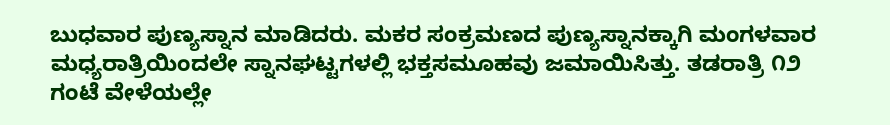ಬುಧವಾರ ಪುಣ್ಯಸ್ನಾನ ಮಾಡಿದರು. ಮಕರ ಸಂಕ್ರಮಣದ ಪುಣ್ಯಸ್ನಾನಕ್ಕಾಗಿ ಮಂಗಳವಾರ ಮಧ್ಯರಾತ್ರಿಯಿಂದಲೇ ಸ್ನಾನಘಟ್ಟಗಳಲ್ಲಿ ಭಕ್ತಸಮೂಹವು ಜಮಾಯಿಸಿತ್ತು. ತಡರಾತ್ರಿ ೧೨ ಗಂಟೆ ವೇಳೆಯಲ್ಲೇ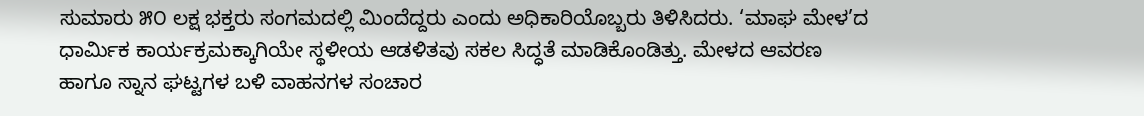ಸುಮಾರು ೫೦ ಲಕ್ಷ ಭಕ್ತರು ಸಂಗಮದಲ್ಲಿ ಮಿಂದೆದ್ದರು ಎಂದು ಅಧಿಕಾರಿಯೊಬ್ಬರು ತಿಳಿಸಿದರು. ‘ಮಾಘ ಮೇಳ’ದ ಧಾರ್ಮಿಕ ಕಾರ್ಯಕ್ರಮಕ್ಕಾಗಿಯೇ ಸ್ಥಳೀಯ ಆಡಳಿತವು ಸಕಲ ಸಿದ್ಧತೆ ಮಾಡಿಕೊಂಡಿತ್ತು. ಮೇಳದ ಆವರಣ ಹಾಗೂ ಸ್ನಾನ ಘಟ್ಟಗಳ ಬಳಿ ವಾಹನಗಳ ಸಂಚಾರ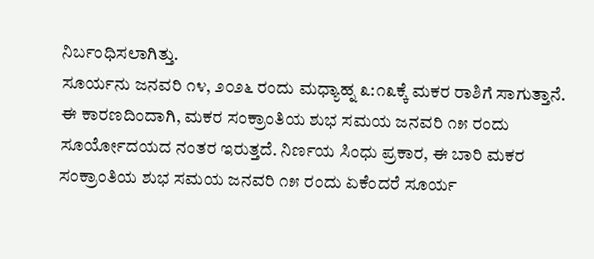ನಿರ್ಬಂಧಿಸಲಾಗಿತ್ತು.
ಸೂರ್ಯನು ಜನವರಿ ೧೪, ೨೦೨೬ ರಂದು ಮಧ್ಯಾಹ್ನ ೩:೧೩ಕ್ಕೆ ಮಕರ ರಾಶಿಗೆ ಸಾಗುತ್ತಾನೆ. ಈ ಕಾರಣದಿಂದಾಗಿ, ಮಕರ ಸಂಕ್ರಾಂತಿಯ ಶುಭ ಸಮಯ ಜನವರಿ ೧೫ ರಂದು ಸೂರ್ಯೋದಯದ ನಂತರ ಇರುತ್ತದೆ. ನಿರ್ಣಯ ಸಿಂಧು ಪ್ರಕಾರ, ಈ ಬಾರಿ ಮಕರ ಸಂಕ್ರಾಂತಿಯ ಶುಭ ಸಮಯ ಜನವರಿ ೧೫ ರಂದು ಏಕೆಂದರೆ ಸೂರ್ಯ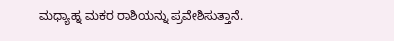ಮಧ್ಯಾಹ್ನ ಮಕರ ರಾಶಿಯನ್ನು ಪ್ರವೇಶಿಸುತ್ತಾನೆ.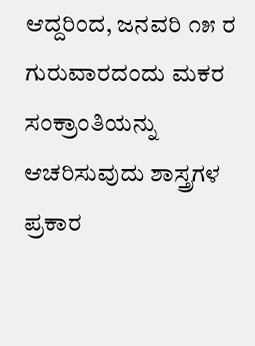ಆದ್ದರಿಂದ, ಜನವರಿ ೧೫ ರ ಗುರುವಾರದಂದು ಮಕರ ಸಂಕ್ರಾಂತಿಯನ್ನು ಆಚರಿಸುವುದು ಶಾಸ್ತ್ರಗಳ ಪ್ರಕಾರ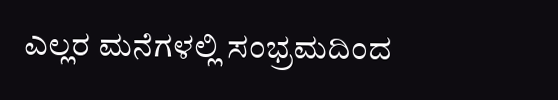ಎಲ್ಲರ ಮನೆಗಳಲ್ಲಿ ಸಂಭ್ರಮದಿಂದ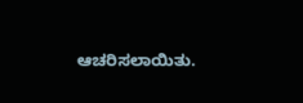ಆಚರಿಸಲಾಯಿತು.